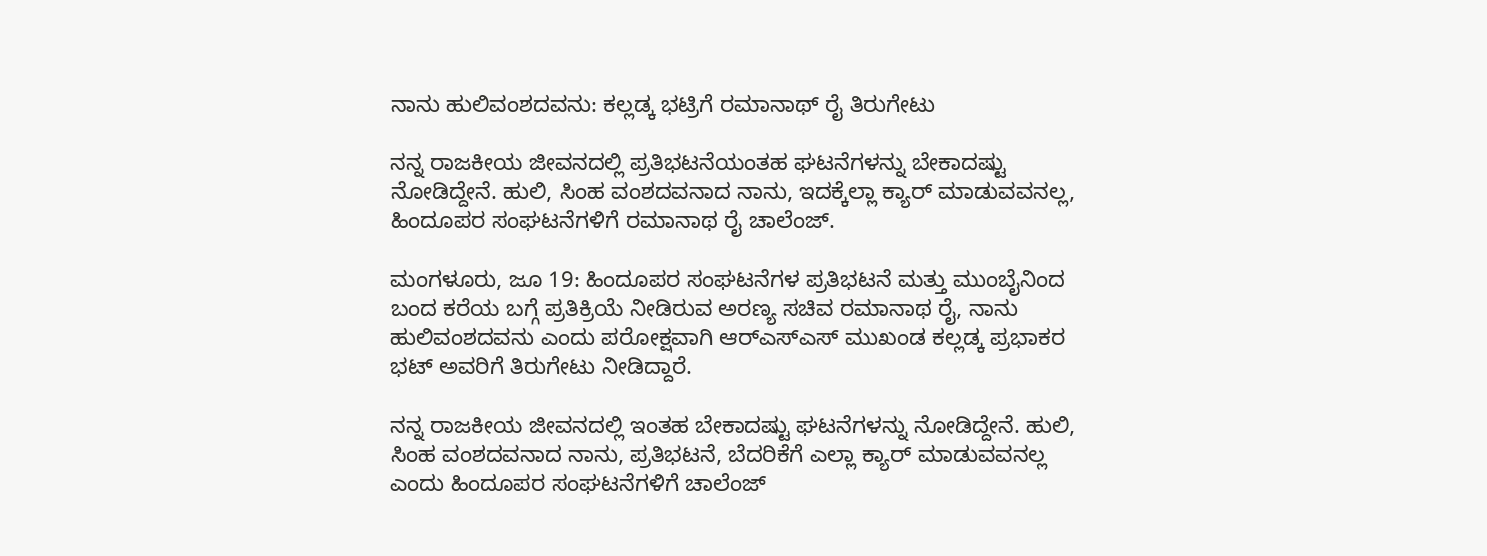ನಾನು ಹುಲಿವಂಶದವನು: ಕಲ್ಲಡ್ಕ ಭಟ್ರಿಗೆ ರಮಾನಾಥ್ ರೈ ತಿರುಗೇಟು

ನನ್ನ ರಾಜಕೀಯ ಜೀವನದಲ್ಲಿ ಪ್ರತಿಭಟನೆಯಂತಹ ಘಟನೆಗಳನ್ನು ಬೇಕಾದಷ್ಟು ನೋಡಿದ್ದೇನೆ. ಹುಲಿ, ಸಿಂಹ ವಂಶದವನಾದ ನಾನು, ಇದಕ್ಕೆಲ್ಲಾ ಕ್ಯಾರ್ ಮಾಡುವವನಲ್ಲ, ಹಿಂದೂಪರ ಸಂಘಟನೆಗಳಿಗೆ ರಮಾನಾಥ ರೈ ಚಾಲೆಂಜ್.

ಮಂಗಳೂರು, ಜೂ 19: ಹಿಂದೂಪರ ಸಂಘಟನೆಗಳ ಪ್ರತಿಭಟನೆ ಮತ್ತು ಮುಂಬೈನಿಂದ ಬಂದ ಕರೆಯ ಬಗ್ಗೆ ಪ್ರತಿಕ್ರಿಯೆ ನೀಡಿರುವ ಅರಣ್ಯ ಸಚಿವ ರಮಾನಾಥ ರೈ, ನಾನು ಹುಲಿವಂಶದವನು ಎಂದು ಪರೋಕ್ಷವಾಗಿ ಆರ್‍ಎಸ್‍ಎಸ್ ಮುಖಂಡ ಕಲ್ಲಡ್ಕ ಪ್ರಭಾಕರ ಭಟ್ ಅವರಿಗೆ ತಿರುಗೇಟು ನೀಡಿದ್ದಾರೆ.

ನನ್ನ ರಾಜಕೀಯ ಜೀವನದಲ್ಲಿ ಇಂತಹ ಬೇಕಾದಷ್ಟು ಘಟನೆಗಳನ್ನು ನೋಡಿದ್ದೇನೆ. ಹುಲಿ, ಸಿಂಹ ವಂಶದವನಾದ ನಾನು, ಪ್ರತಿಭಟನೆ, ಬೆದರಿಕೆಗೆ ಎಲ್ಲಾ ಕ್ಯಾರ್ ಮಾಡುವವನಲ್ಲ ಎಂದು ಹಿಂದೂಪರ ಸಂಘಟನೆಗಳಿಗೆ ಚಾಲೆಂಜ್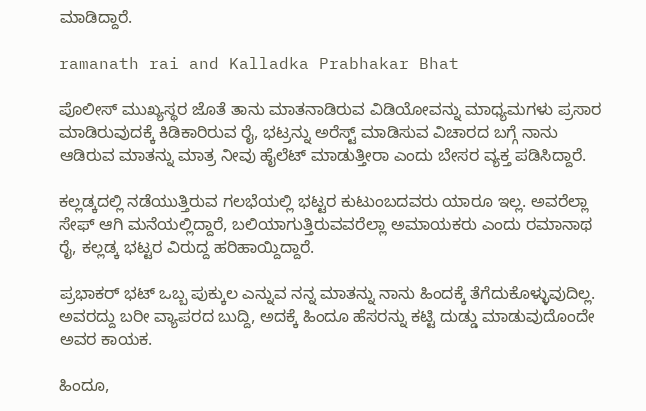ಮಾಡಿದ್ದಾರೆ.

ramanath rai and Kalladka Prabhakar Bhat

ಪೊಲೀಸ್ ಮುಖ್ಯಸ್ಥರ ಜೊತೆ ತಾನು ಮಾತನಾಡಿರುವ ವಿಡಿಯೋವನ್ನು ಮಾಧ್ಯಮಗಳು ಪ್ರಸಾರ ಮಾಡಿರುವುದಕ್ಕೆ ಕಿಡಿಕಾರಿರುವ ರೈ, ಭಟ್ರನ್ನು ಅರೆಸ್ಟ್ ಮಾಡಿಸುವ ವಿಚಾರದ ಬಗ್ಗೆ ನಾನು ಆಡಿರುವ ಮಾತನ್ನು ಮಾತ್ರ ನೀವು ಹೈಲೆಟ್ ಮಾಡುತ್ತೀರಾ ಎಂದು ಬೇಸರ ವ್ಯಕ್ತ ಪಡಿಸಿದ್ದಾರೆ.

ಕಲ್ಲಡ್ಕದಲ್ಲಿ ನಡೆಯುತ್ತಿರುವ ಗಲಭೆಯಲ್ಲಿ ಭಟ್ಟರ ಕುಟುಂಬದವರು ಯಾರೂ ಇಲ್ಲ. ಅವರೆಲ್ಲಾ ಸೇಫ್ ಆಗಿ ಮನೆಯಲ್ಲಿದ್ದಾರೆ, ಬಲಿಯಾಗುತ್ತಿರುವವರೆಲ್ಲಾ ಅಮಾಯಕರು ಎಂದು ರಮಾನಾಥ ರೈ, ಕಲ್ಲಡ್ಕ ಭಟ್ಟರ ವಿರುದ್ದ ಹರಿಹಾಯ್ದಿದ್ದಾರೆ.

ಪ್ರಭಾಕರ್ ಭಟ್ ಒಬ್ಬ ಪುಕ್ಕುಲ ಎನ್ನುವ ನನ್ನ ಮಾತನ್ನು ನಾನು ಹಿಂದಕ್ಕೆ ತೆಗೆದುಕೊಳ್ಳುವುದಿಲ್ಲ. ಅವರದ್ದು ಬರೀ ವ್ಯಾಪರದ ಬುದ್ದಿ, ಅದಕ್ಕೆ ಹಿಂದೂ ಹೆಸರನ್ನು ಕಟ್ಟಿ ದುಡ್ಡು ಮಾಡುವುದೊಂದೇ ಅವರ ಕಾಯಕ.

ಹಿಂದೂ,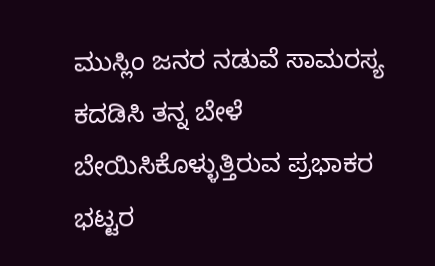ಮುಸ್ಲಿಂ ಜನರ ನಡುವೆ ಸಾಮರಸ್ಯ ಕದಡಿಸಿ ತನ್ನ ಬೇಳೆ ಬೇಯಿಸಿಕೊಳ್ಳುತ್ತಿರುವ ಪ್ರಭಾಕರ ಭಟ್ಟರ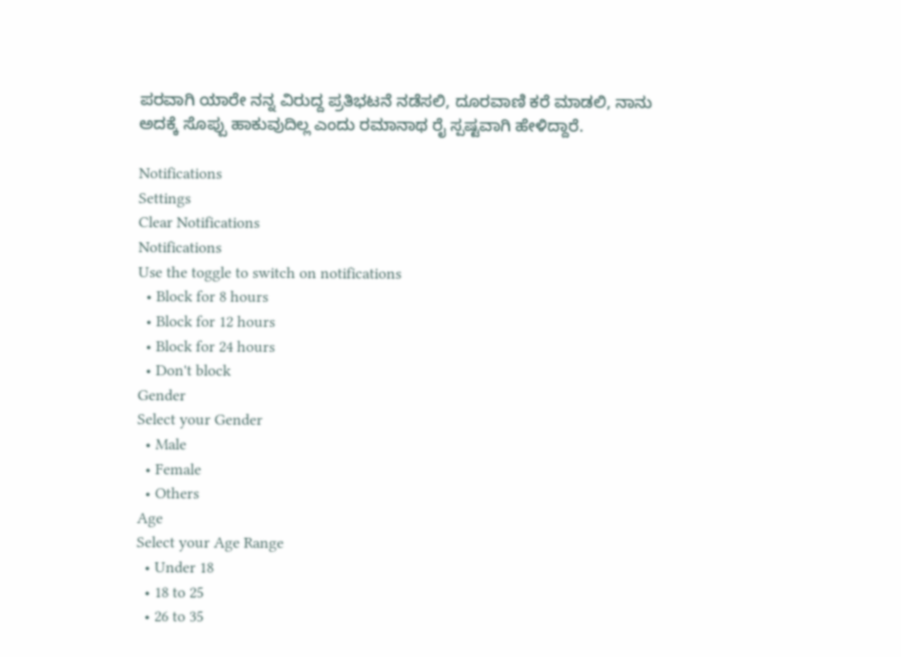ಪರವಾಗಿ ಯಾರೇ ನನ್ನ ವಿರುದ್ದ ಪ್ರತಿಭಟನೆ ನಡೆಸಲಿ, ದೂರವಾಣಿ ಕರೆ ಮಾಡಲಿ, ನಾನು ಅದಕ್ಕೆ ಸೊಪ್ಪು ಹಾಕುವುದಿಲ್ಲ ಎಂದು ರಮಾನಾಥ ರೈ ಸ್ಪಷ್ಟವಾಗಿ ಹೇಳಿದ್ದಾರೆ.

Notifications
Settings
Clear Notifications
Notifications
Use the toggle to switch on notifications
  • Block for 8 hours
  • Block for 12 hours
  • Block for 24 hours
  • Don't block
Gender
Select your Gender
  • Male
  • Female
  • Others
Age
Select your Age Range
  • Under 18
  • 18 to 25
  • 26 to 35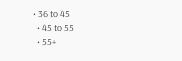• 36 to 45
  • 45 to 55
  • 55+